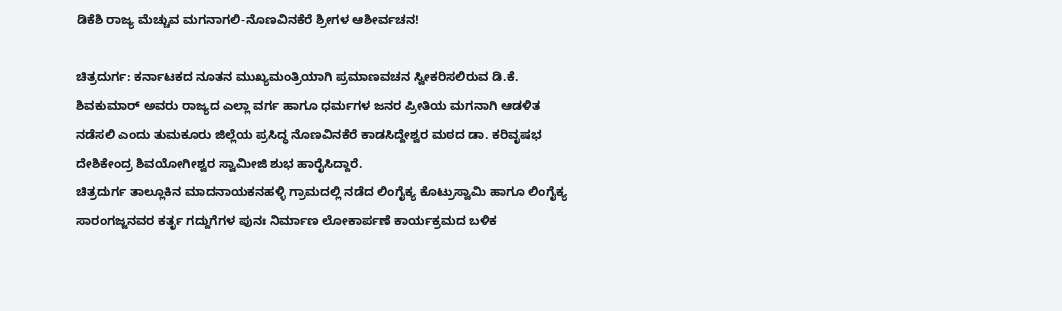ಡಿಕೆಶಿ ರಾಜ್ಯ ಮೆಚ್ಚುವ ಮಗನಾಗಲಿ-ನೊಣವಿನಕೆರೆ ಶ್ರೀಗಳ ಆಶೀರ್ವಚನ!

ಚಿತ್ರದುರ್ಗ: ಕರ್ನಾಟಕದ ನೂತನ ಮುಖ್ಯಮಂತ್ರಿಯಾಗಿ ಪ್ರಮಾಣವಚನ ಸ್ವೀಕರಿಸಲಿರುವ ಡಿ.ಕೆ. ಶಿವಕುಮಾರ್ ಅವರು ರಾಜ್ಯದ ಎಲ್ಲಾ ವರ್ಗ ಹಾಗೂ ಧರ್ಮಗಳ ಜನರ ಪ್ರೀತಿಯ ಮಗನಾಗಿ ಆಡಳಿತ ನಡೆಸಲಿ ಎಂದು ತುಮಕೂರು ಜಿಲ್ಲೆಯ ಪ್ರಸಿದ್ಧ ನೊಣವಿನಕೆರೆ ಕಾಡಸಿದ್ದೇಶ್ವರ ಮಠದ ಡಾ. ಕರಿವೃಷಭ ದೇಶಿಕೇಂದ್ರ ಶಿವಯೋಗೀಶ್ವರ ಸ್ವಾಮೀಜಿ ಶುಭ ಹಾರೈಸಿದ್ದಾರೆ.
ಚಿತ್ರದುರ್ಗ ತಾಲ್ಲೂಕಿನ ಮಾದನಾಯಕನಹಳ್ಳಿ ಗ್ರಾಮದಲ್ಲಿ ನಡೆದ ಲಿಂಗೈಕ್ಯ ಕೊಟ್ರುಸ್ವಾಮಿ ಹಾಗೂ ಲಿಂಗೈಕ್ಯ ಸಾರಂಗಜ್ಜನವರ ಕರ್ತೃ ಗದ್ದುಗೆಗಳ ಪುನಃ ನಿರ್ಮಾಣ ಲೋಕಾರ್ಪಣೆ ಕಾರ್ಯಕ್ರಮದ ಬಳಿಕ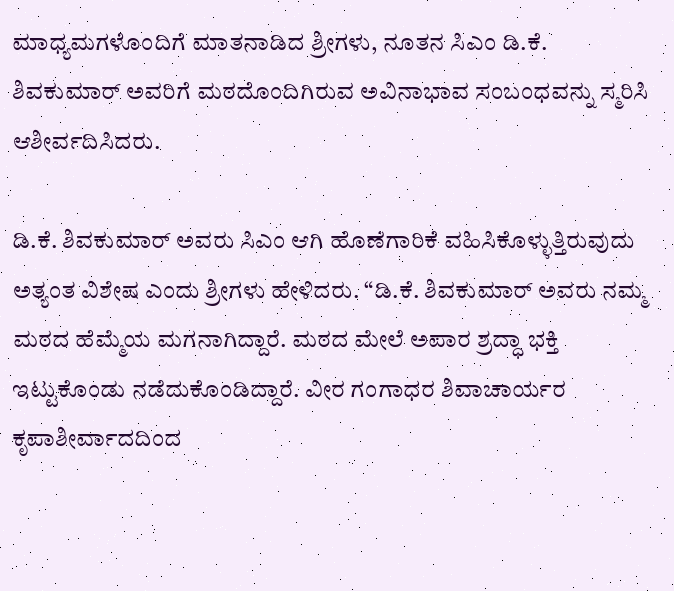ಮಾಧ್ಯಮಗಳೊಂದಿಗೆ ಮಾತನಾಡಿದ ಶ್ರೀಗಳು, ನೂತನ ಸಿಎಂ ಡಿ.ಕೆ. ಶಿವಕುಮಾರ್ ಅವರಿಗೆ ಮಠದೊಂದಿಗಿರುವ ಅವಿನಾಭಾವ ಸಂಬಂಧವನ್ನು ಸ್ಮರಿಸಿ ಆಶೀರ್ವದಿಸಿದರು.

ಡಿ.ಕೆ. ಶಿವಕುಮಾರ್ ಅವರು ಸಿಎಂ ಆಗಿ ಹೊಣೆಗಾರಿಕೆ ವಹಿಸಿಕೊಳ್ಳುತ್ತಿರುವುದು ಅತ್ಯಂತ ವಿಶೇಷ ಎಂದು ಶ್ರೀಗಳು ಹೇಳಿದರು. “ಡಿ.ಕೆ. ಶಿವಕುಮಾರ್ ಅವರು ನಮ್ಮ ಮಠದ ಹೆಮ್ಮೆಯ ಮಗನಾಗಿದ್ದಾರೆ. ಮಠದ ಮೇಲೆ ಅಪಾರ ಶ್ರದ್ಧಾ ಭಕ್ತಿ ಇಟ್ಟುಕೊಂಡು ನಡೆದುಕೊಂಡಿದ್ದಾರೆ. ವೀರ ಗಂಗಾಧರ ಶಿವಾಚಾರ್ಯರ ಕೃಪಾಶೀರ್ವಾದದಿಂದ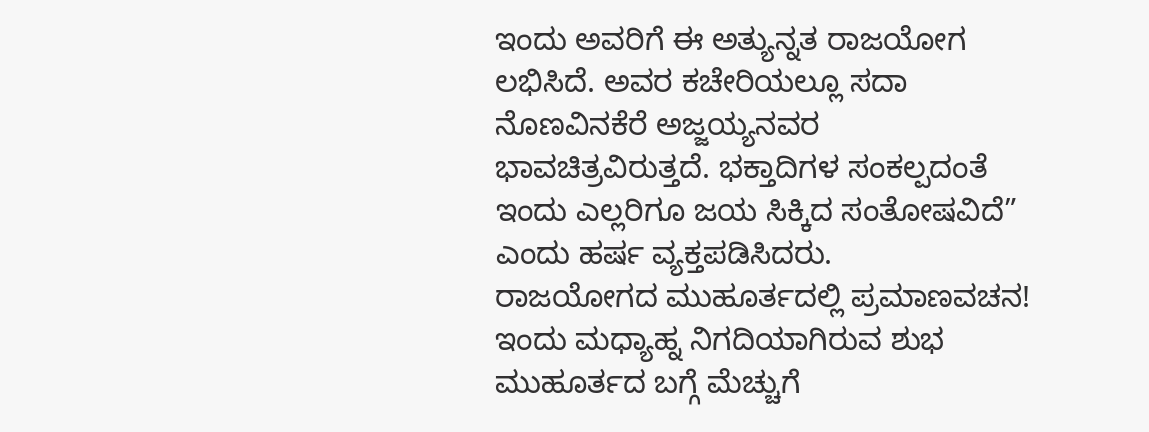ಇಂದು ಅವರಿಗೆ ಈ ಅತ್ಯುನ್ನತ ರಾಜಯೋಗ ಲಭಿಸಿದೆ. ಅವರ ಕಚೇರಿಯಲ್ಲೂ ಸದಾ ನೊಣವಿನಕೆರೆ ಅಜ್ಜಯ್ಯನವರ ಭಾವಚಿತ್ರವಿರುತ್ತದೆ. ಭಕ್ತಾದಿಗಳ ಸಂಕಲ್ಪದಂತೆ ಇಂದು ಎಲ್ಲರಿಗೂ ಜಯ ಸಿಕ್ಕಿದ ಸಂತೋಷವಿದೆ” ಎಂದು ಹರ್ಷ ವ್ಯಕ್ತಪಡಿಸಿದರು.
ರಾಜಯೋಗದ ಮುಹೂರ್ತದಲ್ಲಿ ಪ್ರಮಾಣವಚನ!
ಇಂದು ಮಧ್ಯಾಹ್ನ ನಿಗದಿಯಾಗಿರುವ ಶುಭ ಮುಹೂರ್ತದ ಬಗ್ಗೆ ಮೆಚ್ಚುಗೆ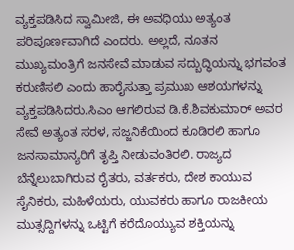ವ್ಯಕ್ತಪಡಿಸಿದ ಸ್ವಾಮೀಜಿ, ಈ ಅವಧಿಯು ಅತ್ಯಂತ ಪರಿಪೂರ್ಣವಾಗಿದೆ ಎಂದರು. ಅಲ್ಲದೆ, ನೂತನ ಮುಖ್ಯಮಂತ್ರಿಗೆ ಜನಸೇವೆ ಮಾಡುವ ಸದ್ಬುದ್ಧಿಯನ್ನು ಭಗವಂತ ಕರುಣಿಸಲಿ ಎಂದು ಹಾರೈಸುತ್ತಾ ಪ್ರಮುಖ ಆಶಯಗಳನ್ನು ವ್ಯಕ್ತಪಡಿಸಿದರು.ಸಿಎಂ ಆಗಲಿರುವ ಡಿ.ಕೆ.ಶಿವಕುಮಾರ್ ಅವರ ಸೇವೆ ಅತ್ಯಂತ ಸರಳ, ಸಜ್ಜನಿಕೆಯಿಂದ ಕೂಡಿರಲಿ ಹಾಗೂ ಜನಸಾಮಾನ್ಯರಿಗೆ ತೃಪ್ತಿ ನೀಡುವಂತಿರಲಿ. ರಾಜ್ಯದ ಬೆನ್ನೆಲುಬಾಗಿರುವ ರೈತರು, ವರ್ತಕರು, ದೇಶ ಕಾಯುವ ಸೈನಿಕರು, ಮಹಿಳೆಯರು, ಯುವಕರು ಹಾಗೂ ರಾಜಕೀಯ ಮುತ್ಸದ್ದಿಗಳನ್ನು ಒಟ್ಟಿಗೆ ಕರೆದೊಯ್ಯುವ ಶಕ್ತಿಯನ್ನು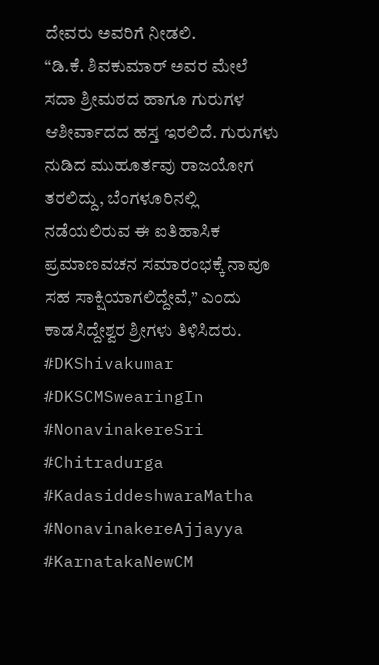ದೇವರು ಅವರಿಗೆ ನೀಡಲಿ.
“ಡಿ.ಕೆ. ಶಿವಕುಮಾರ್ ಅವರ ಮೇಲೆ ಸದಾ ಶ್ರೀಮಠದ ಹಾಗೂ ಗುರುಗಳ ಆಶೀರ್ವಾದದ ಹಸ್ತ ಇರಲಿದೆ. ಗುರುಗಳು ನುಡಿದ ಮುಹೂರ್ತವು ರಾಜಯೋಗ ತರಲಿದ್ದು, ಬೆಂಗಳೂರಿನಲ್ಲಿ ನಡೆಯಲಿರುವ ಈ ಐತಿಹಾಸಿಕ ಪ್ರಮಾಣವಚನ ಸಮಾರಂಭಕ್ಕೆ ನಾವೂ ಸಹ ಸಾಕ್ಷಿಯಾಗಲಿದ್ದೇವೆ,” ಎಂದು ಕಾಡಸಿದ್ದೇಶ್ವರ ಶ್ರೀಗಳು ತಿಳಿಸಿದರು.
#DKShivakumar #DKSCMSwearingIn #NonavinakereSri #Chitradurga #KadasiddeshwaraMatha #NonavinakereAjjayya #KarnatakaNewCM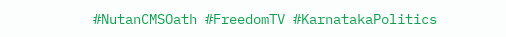#NutanCMSOath #FreedomTV #KarnatakaPolitics